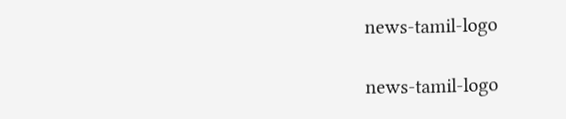news-tamil-logo

news-tamil-logo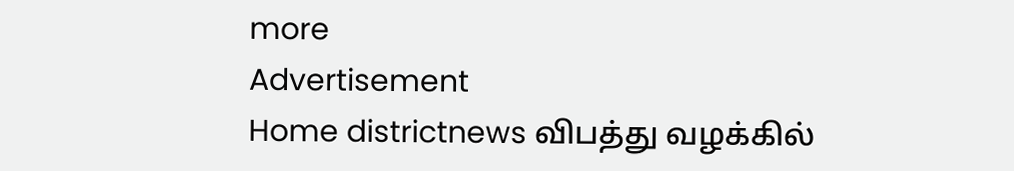more
Advertisement
Home districtnews விபத்து வழக்கில்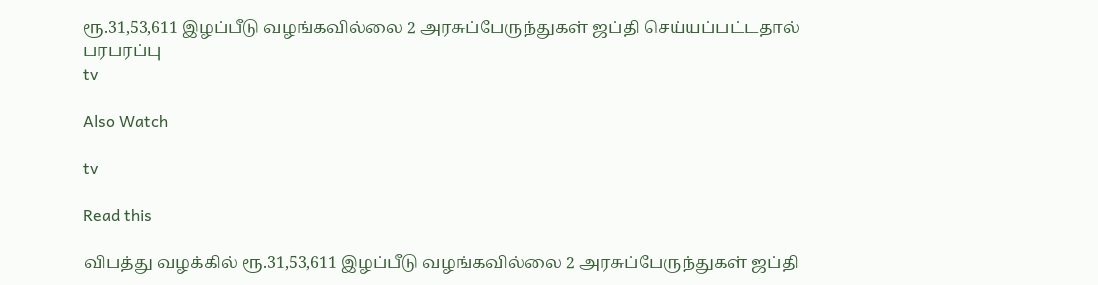ரூ.31,53,611 இழப்பீடு வழங்கவில்லை 2 அரசுப்பேருந்துகள் ஜப்தி செய்யப்பட்டதால் பரபரப்பு
tv

Also Watch

tv

Read this

விபத்து வழக்கில் ரூ.31,53,611 இழப்பீடு வழங்கவில்லை 2 அரசுப்பேருந்துகள் ஜப்தி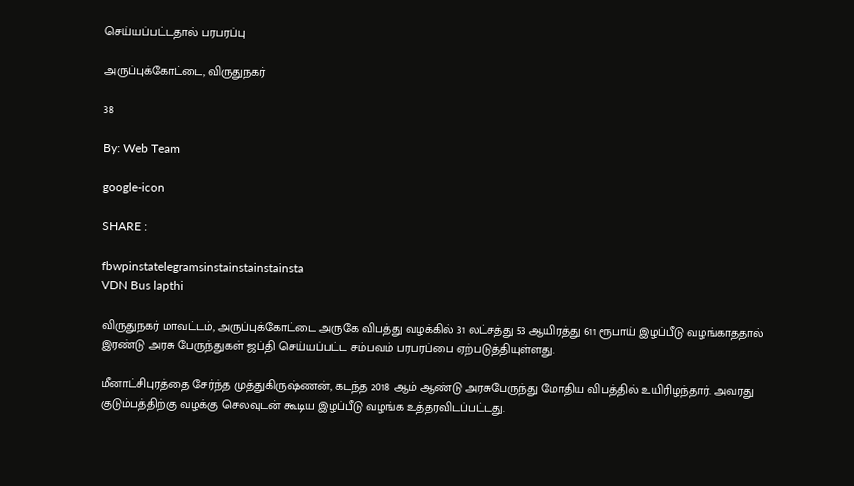செய்யப்பட்டதால் பரபரப்பு

அருப்புக்கோட்டை, விருதுநகர்

38

By: Web Team

google-icon

SHARE :

fbwpinstatelegramsinstainstainstainsta
VDN Bus lapthi

விருதுநகர் மாவட்டம், அருப்புக்கோட்டை அருகே விபத்து வழக்கில் 31 லட்சத்து 53 ஆயிரத்து 611 ரூபாய் இழப்பீடு வழங்காததால் இரண்டு அரசு பேருந்துகள் ஜப்தி செய்யப்பட்ட சம்பவம் பரபரப்பை ஏற்படுத்தியுள்ளது.

மீனாட்சிபுரத்தை சேர்ந்த முத்துகிருஷ்ணன், கடந்த 2018 ஆம் ஆண்டு அரசுபேருந்து மோதிய விபத்தில் உயிரிழந்தார். அவரது குடும்பத்திற்கு வழக்கு செலவுடன் கூடிய இழப்பீடு வழங்க உத்தரவிடப்பட்டது.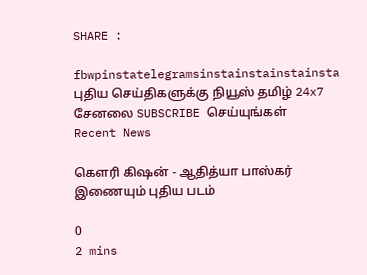SHARE :

fbwpinstatelegramsinstainstainstainsta
புதிய செய்திகளுக்கு நியூஸ் தமிழ் 24x7 சேனலை SUBSCRIBE செய்யுங்கள்
Recent News

கௌரி கிஷன் - ஆதித்யா பாஸ்கர் இணையும் புதிய படம்

0
2 mins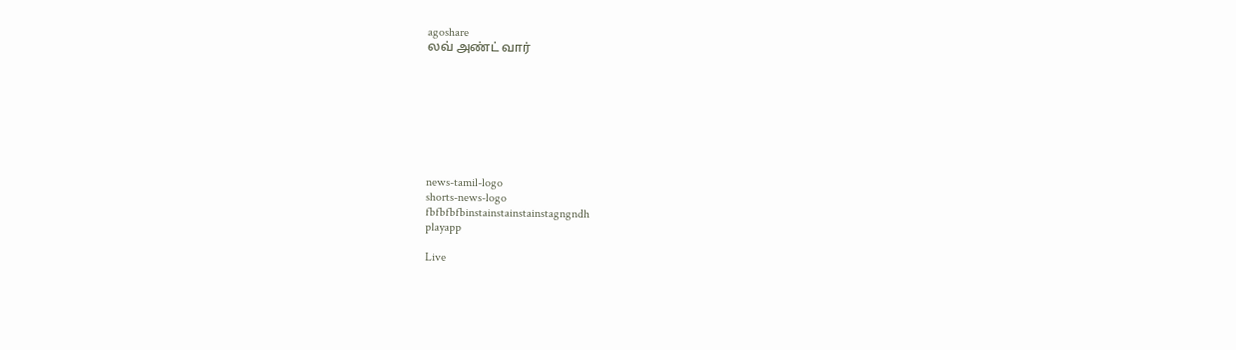agoshare
லவ் அண்ட் வார்








news-tamil-logo
shorts-news-logo
fbfbfbfbinstainstainstainstagngndh
playapp

Live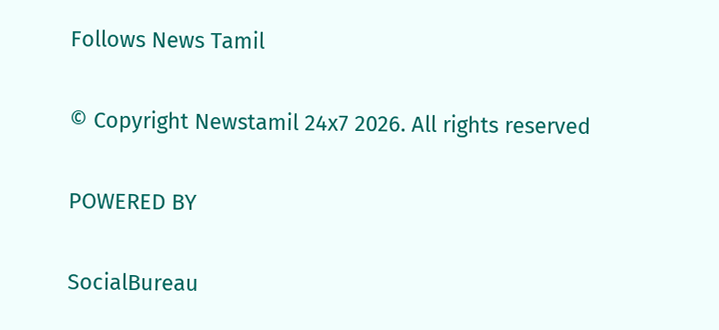Follows News Tamil

© Copyright Newstamil 24x7 2026. All rights reserved

POWERED BY

SocialBureau